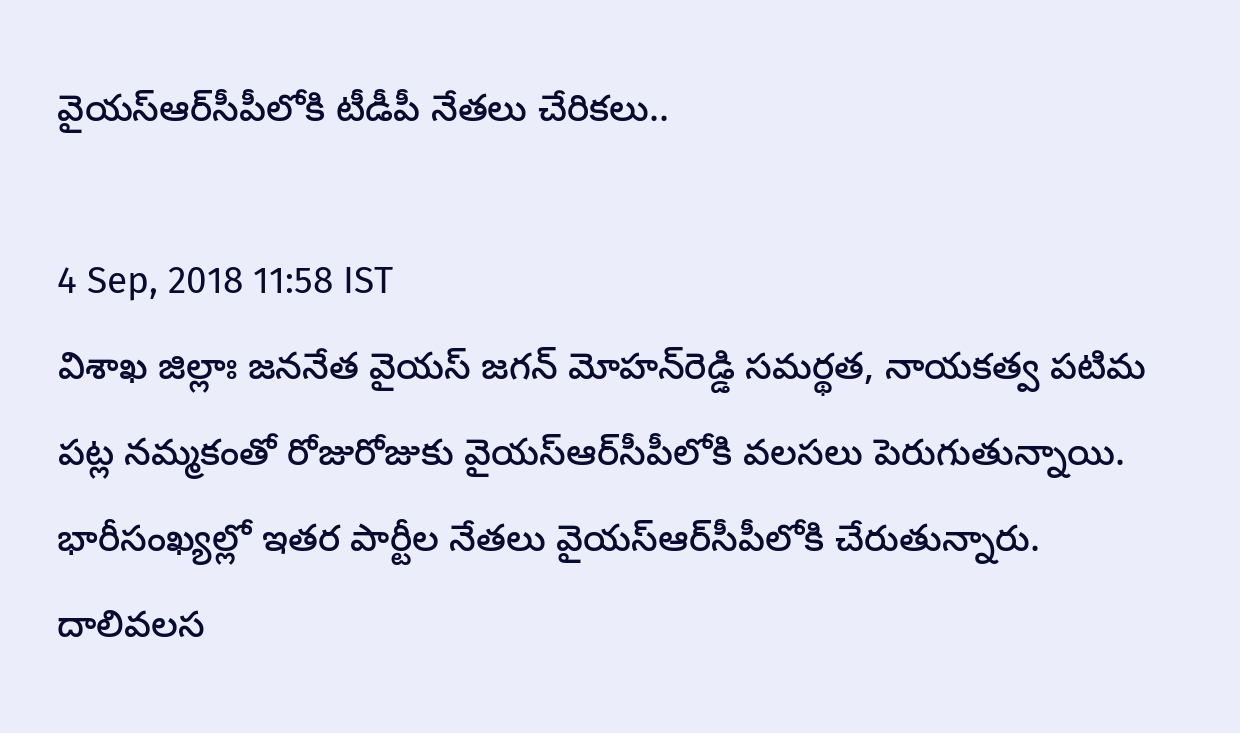వైయస్‌ఆర్‌సీపీలోకి టీడీపీ నేతలు చేరికలు..

4 Sep, 2018 11:58 IST
విశాఖ జిల్లాః జననేత వైయస్‌ జగన్‌ మోహన్‌రెడ్డి సమర్థత, నాయకత్వ పటిమ పట్ల నమ్మకంతో రోజురోజుకు వైయస్‌ఆర్‌సీపీలోకి వలసలు పెరుగుతున్నాయి. భారీసంఖ్యల్లో ఇతర పార్టీల నేతలు వైయస్‌ఆర్‌సీపీలోకి చేరుతున్నారు. దాలివలస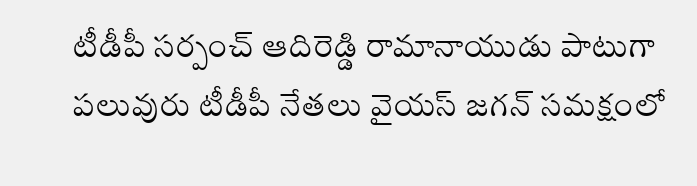టీడీపీ సర్పంచ్‌ ఆదిరెడ్డి రామానాయుడు పాటుగా పలువురు టీడీపీ నేతలు వైయస్‌ జగన్‌ సమక్షంలో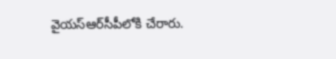వైయస్‌ఆర్‌సీపీలోకి చేరారు.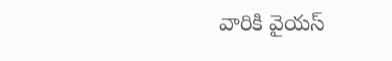వారికి వైయస్‌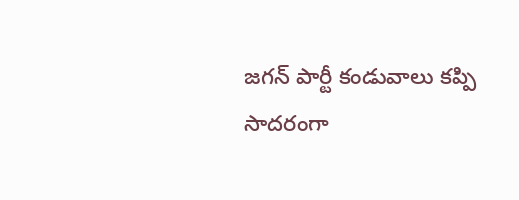జగన్‌ పార్టీ కండువాలు కప్పి సాదరంగా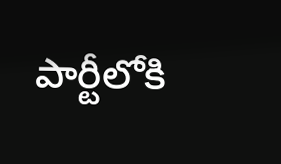పార్టీలోకి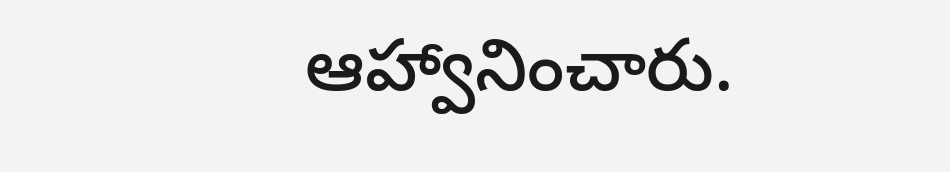ఆహ్వానించారు.